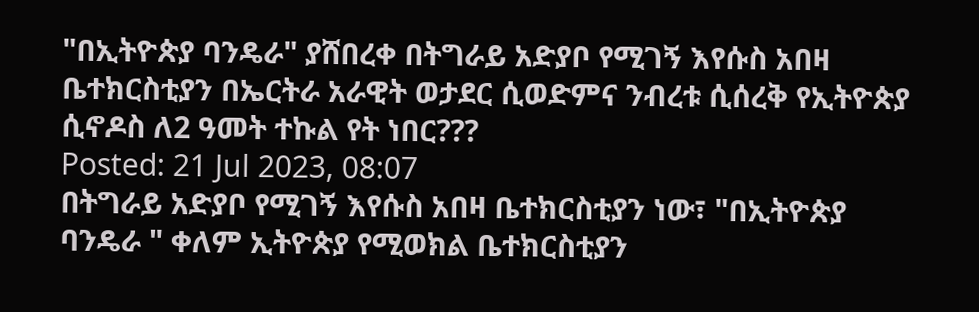"በኢትዮጵያ ባንዴራ" ያሸበረቀ በትግራይ አድያቦ የሚገኝ እየሱስ አበዛ ቤተክርስቲያን በኤርትራ አራዊት ወታደር ሲወድምና ንብረቱ ሲሰረቅ የኢትዮጵያ ሲኖዶስ ለ2 ዓመት ተኩል የት ነበር???
Posted: 21 Jul 2023, 08:07
በትግራይ አድያቦ የሚገኝ እየሱስ አበዛ ቤተክርስቲያን ነው፣ "በኢትዮጵያ ባንዴራ " ቀለም ኢትዮጵያ የሚወክል ቤተክርስቲያን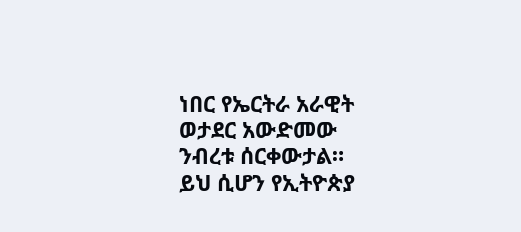ነበር የኤርትራ አራዊት ወታደር አውድመው ንብረቱ ሰርቀውታል።
ይህ ሲሆን የኢትዮጵያ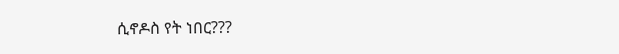ሲኖዶስ የት ነበር???